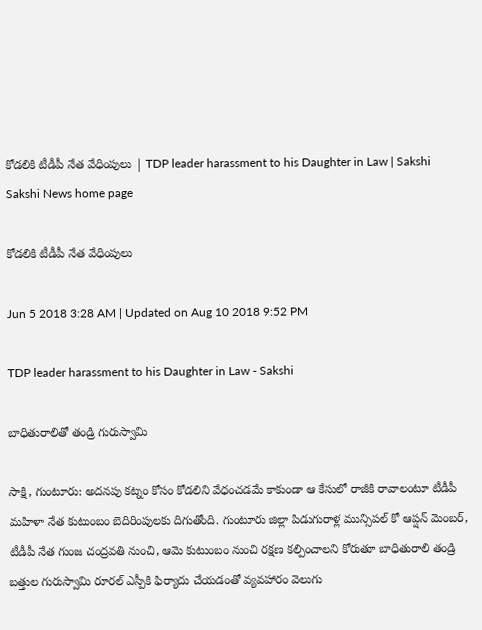కోడలికి టీడీపీ నేత వేధింపులు | TDP leader harassment to his Daughter in Law | Sakshi
Sakshi News home page

కోడలికి టీడీపీ నేత వేధింపులు

Jun 5 2018 3:28 AM | Updated on Aug 10 2018 9:52 PM

TDP leader harassment to his Daughter in Law - Sakshi

బాధితురాలితో తండ్రి గురుస్వామి

సాక్షి, గుంటూరు: అదనపు కట్నం కోసం కోడలిని వేధంచడమే కాకుండా ఆ కేసులో రాజీకి రావాలంటూ టీడీపీ మహిళా నేత కుటుంబం బెదిరింపులకు దిగుతోంది. గుంటూరు జిల్లా పిడుగురాళ్ల మున్సిపల్‌ కో ఆప్షన్‌ మెంబర్, టీడీపీ నేత గుంజ చంద్రవతి నుంచి, ఆమె కుటుంబం నుంచి రక్షణ కల్పించాలని కోరుతూ బాధితురాలి తండ్రి బత్తుల గురుస్వామి రూరల్‌ ఎస్పీకి ఫిర్యాదు చేయడంతో వ్యవహారం వెలుగు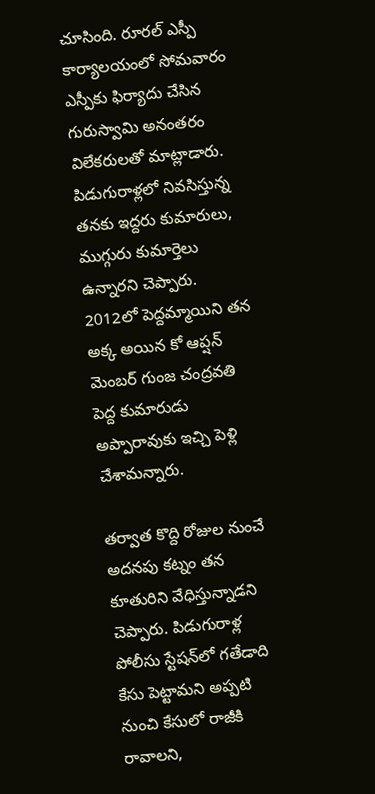చూసింది. రూరల్‌ ఎస్పీ కార్యాలయంలో సోమవారం  ఎస్పీకు ఫిర్యాదు చేసిన గురుస్వామి అనంతరం విలేకరులతో మాట్లాడారు. పిడుగురాళ్లలో నివసిస్తున్న తనకు ఇద్దరు కుమారులు, ముగ్గురు కుమార్తెలు ఉన్నారని చెప్పారు. 2012లో పెద్దమ్మాయిని తన అక్క అయిన కో ఆప్షన్‌ మెంబర్‌ గుంజ చంద్రవతి పెద్ద కుమారుడు అప్పారావుకు ఇచ్చి పెళ్లి చేశామన్నారు.

తర్వాత కొద్ది రోజుల నుంచే అదనపు కట్నం తన కూతురిని వేధిస్తున్నాడని చెప్పారు. పిడుగురాళ్ల పోలీసు స్టేషన్‌లో గతేడాది కేసు పెట్టామని అప్పటి నుంచి కేసులో రాజీకి రావాలని,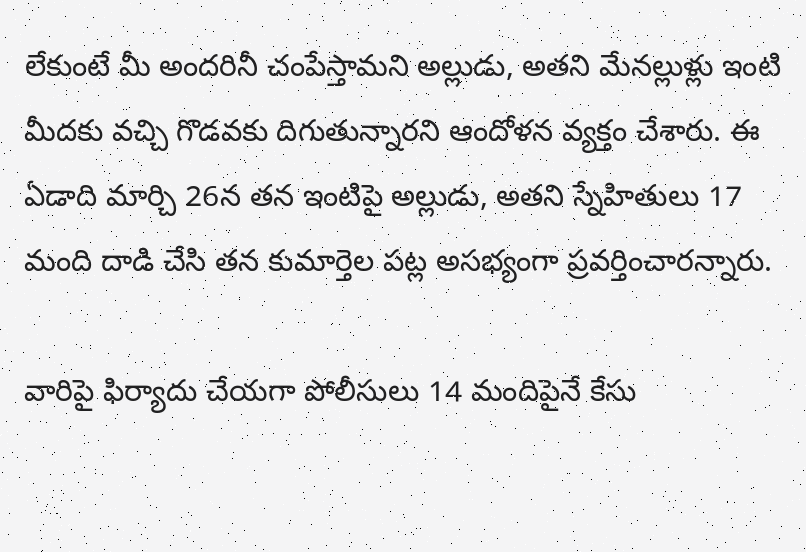లేకుంటే మీ అందరినీ చంపేస్తామని అల్లుడు, అతని మేనల్లుళ్లు ఇంటి మీదకు వచ్చి గొడవకు దిగుతున్నారని ఆందోళన వ్యక్తం చేశారు. ఈ ఏడాది మార్చి 26న తన ఇంటిపై అల్లుడు, అతని స్నేహితులు 17 మంది దాడి చేసి తన కుమార్తెల పట్ల అసభ్యంగా ప్రవర్తించారన్నారు.

వారిపై ఫిర్యాదు చేయగా పోలీసులు 14 మందిపైనే కేసు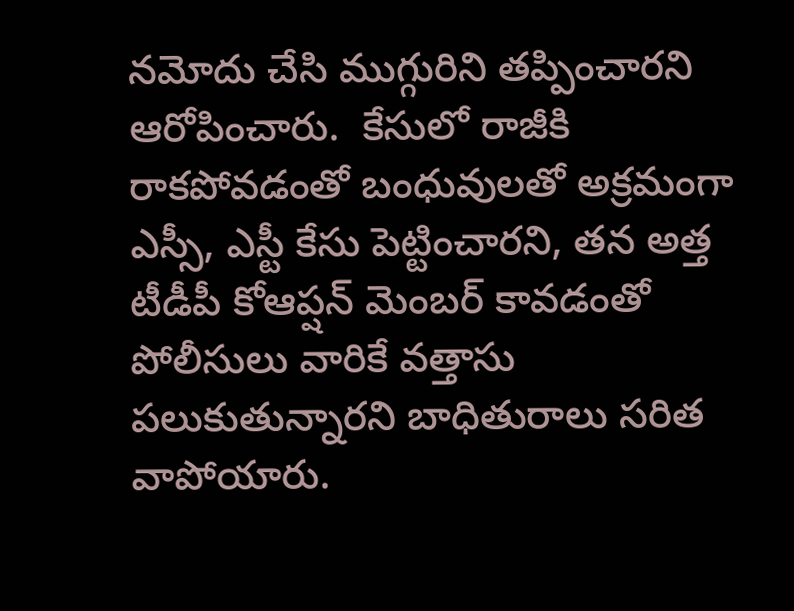నమోదు చేసి ముగ్గురిని తప్పించారని ఆరోపించారు.  కేసులో రాజీకి రాకపోవడంతో బంధువులతో అక్రమంగా ఎస్సీ, ఎస్టీ కేసు పెట్టించారని, తన అత్త టీడీపీ కోఆప్షన్‌ మెంబర్‌ కావడంతో పోలీసులు వారికే వత్తాసు పలుకుతున్నారని బాధితురాలు సరిత వాపోయారు.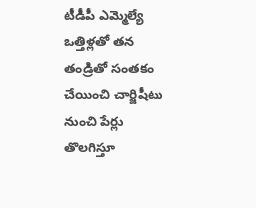టీడీపీ ఎమ్మెల్యే ఒత్తిళ్లతో తన తండ్రితో సంతకం చేయించి చార్జిషీటు నుంచి పేర్లు తొలగిస్తూ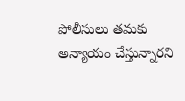పోలీసులు తమకు అన్యాయం చేస్తున్నారని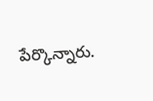పేర్కొన్నారు.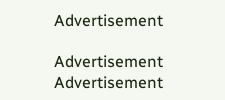Advertisement

Advertisement
Advertisement